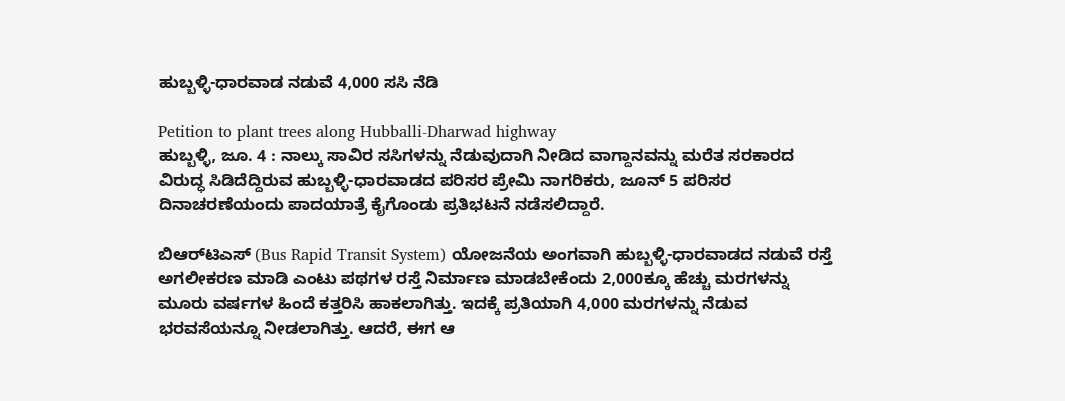ಹುಬ್ಬಳ್ಳಿ-ಧಾರವಾಡ ನಡುವೆ 4,000 ಸಸಿ ನೆಡಿ

Petition to plant trees along Hubballi-Dharwad highway
ಹುಬ್ಬಳ್ಳಿ, ಜೂ. 4 : ನಾಲ್ಕು ಸಾವಿರ ಸಸಿಗಳನ್ನು ನೆಡುವುದಾಗಿ ನೀಡಿದ ವಾಗ್ದಾನವನ್ನು ಮರೆತ ಸರಕಾರದ ವಿರುದ್ಧ ಸಿಡಿದೆದ್ದಿರುವ ಹುಬ್ಬಳ್ಳಿ-ಧಾರವಾಡದ ಪರಿಸರ ಪ್ರೇಮಿ ನಾಗರಿಕರು, ಜೂನ್ 5 ಪರಿಸರ ದಿನಾಚರಣೆಯಂದು ಪಾದಯಾತ್ರೆ ಕೈಗೊಂಡು ಪ್ರತಿಭಟನೆ ನಡೆಸಲಿದ್ದಾರೆ.

ಬಿಆರ್‌ಟಿಎಸ್ (Bus Rapid Transit System) ಯೋಜನೆಯ ಅಂಗವಾಗಿ ಹುಬ್ಬಳ್ಳಿ-ಧಾರವಾಡದ ನಡುವೆ ರಸ್ತೆ ಅಗಲೀಕರಣ ಮಾಡಿ ಎಂಟು ಪಥಗಳ ರಸ್ತೆ ನಿರ್ಮಾಣ ಮಾಡಬೇಕೆಂದು 2,000ಕ್ಕೂ ಹೆಚ್ಚು ಮರಗಳನ್ನು ಮೂರು ವರ್ಷಗಳ ಹಿಂದೆ ಕತ್ತರಿಸಿ ಹಾಕಲಾಗಿತ್ತು. ಇದಕ್ಕೆ ಪ್ರತಿಯಾಗಿ 4,000 ಮರಗಳನ್ನು ನೆಡುವ ಭರವಸೆಯನ್ನೂ ನೀಡಲಾಗಿತ್ತು. ಆದರೆ, ಈಗ ಆ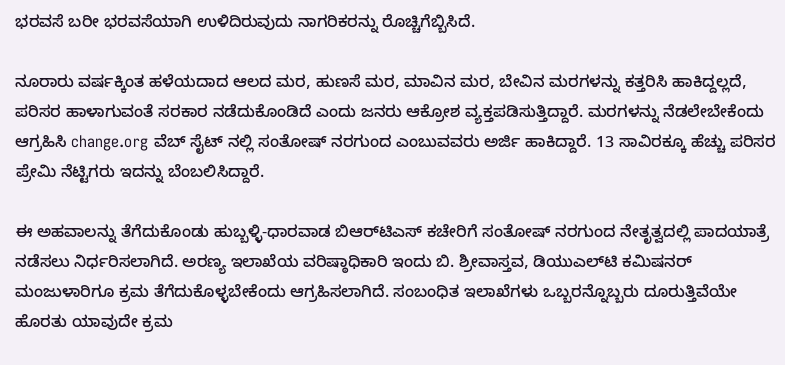ಭರವಸೆ ಬರೀ ಭರವಸೆಯಾಗಿ ಉಳಿದಿರುವುದು ನಾಗರಿಕರನ್ನು ರೊಚ್ಚಿಗೆಬ್ಬಿಸಿದೆ.

ನೂರಾರು ವರ್ಷಕ್ಕಿಂತ ಹಳೆಯದಾದ ಆಲದ ಮರ, ಹುಣಸೆ ಮರ, ಮಾವಿನ ಮರ, ಬೇವಿನ ಮರಗಳನ್ನು ಕತ್ತರಿಸಿ ಹಾಕಿದ್ದಲ್ಲದೆ, ಪರಿಸರ ಹಾಳಾಗುವಂತೆ ಸರಕಾರ ನಡೆದುಕೊಂಡಿದೆ ಎಂದು ಜನರು ಆಕ್ರೋಶ ವ್ಯಕ್ತಪಡಿಸುತ್ತಿದ್ದಾರೆ. ಮರಗಳನ್ನು ನೆಡಲೇಬೇಕೆಂದು ಆಗ್ರಹಿಸಿ change.org ವೆಬ್ ಸೈಟ್ ನಲ್ಲಿ ಸಂತೋಷ್ ನರಗುಂದ ಎಂಬುವವರು ಅರ್ಜಿ ಹಾಕಿದ್ದಾರೆ. 13 ಸಾವಿರಕ್ಕೂ ಹೆಚ್ಚು ಪರಿಸರ ಪ್ರೇಮಿ ನೆಟ್ಟಿಗರು ಇದನ್ನು ಬೆಂಬಲಿಸಿದ್ದಾರೆ.

ಈ ಅಹವಾಲನ್ನು ತೆಗೆದುಕೊಂಡು ಹುಬ್ಬಳ್ಳಿ-ಧಾರವಾಡ ಬಿಆರ್‌ಟಿಎಸ್ ಕಚೇರಿಗೆ ಸಂತೋಷ್ ನರಗುಂದ ನೇತೃತ್ವದಲ್ಲಿ ಪಾದಯಾತ್ರೆ ನಡೆಸಲು ನಿರ್ಧರಿಸಲಾಗಿದೆ. ಅರಣ್ಯ ಇಲಾಖೆಯ ವರಿಷ್ಠಾಧಿಕಾರಿ ಇಂದು ಬಿ. ಶ್ರೀವಾಸ್ತವ, ಡಿಯುಎಲ್‌ಟಿ ಕಮಿಷನರ್ ಮಂಜುಳಾರಿಗೂ ಕ್ರಮ ತೆಗೆದುಕೊಳ್ಳಬೇಕೆಂದು ಆಗ್ರಹಿಸಲಾಗಿದೆ. ಸಂಬಂಧಿತ ಇಲಾಖೆಗಳು ಒಬ್ಬರನ್ನೊಬ್ಬರು ದೂರುತ್ತಿವೆಯೇ ಹೊರತು ಯಾವುದೇ ಕ್ರಮ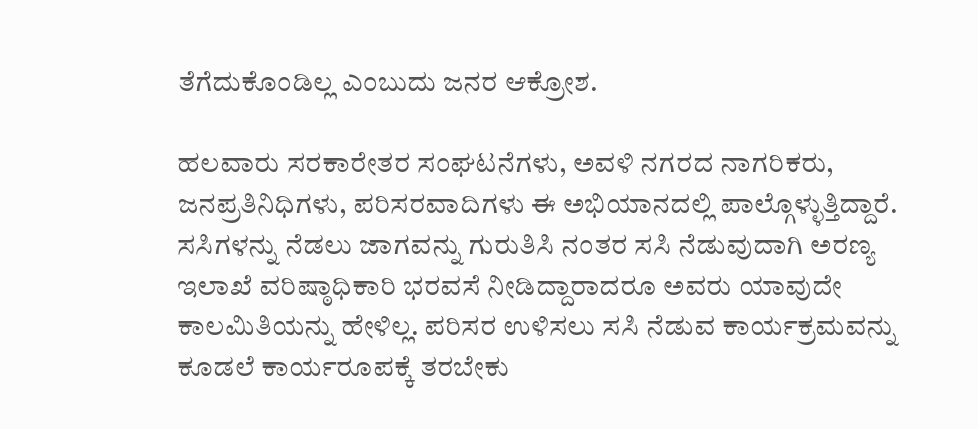ತೆಗೆದುಕೊಂಡಿಲ್ಲ ಎಂಬುದು ಜನರ ಆಕ್ರೋಶ.

ಹಲವಾರು ಸರಕಾರೇತರ ಸಂಘಟನೆಗಳು, ಅವಳಿ ನಗರದ ನಾಗರಿಕರು, ಜನಪ್ರತಿನಿಧಿಗಳು, ಪರಿಸರವಾದಿಗಳು ಈ ಅಭಿಯಾನದಲ್ಲಿ ಪಾಲ್ಗೊಳ್ಳುತ್ತಿದ್ದಾರೆ. ಸಸಿಗಳನ್ನು ನೆಡಲು ಜಾಗವನ್ನು ಗುರುತಿಸಿ ನಂತರ ಸಸಿ ನೆಡುವುದಾಗಿ ಅರಣ್ಯ ಇಲಾಖೆ ವರಿಷ್ಠಾಧಿಕಾರಿ ಭರವಸೆ ನೀಡಿದ್ದಾರಾದರೂ ಅವರು ಯಾವುದೇ ಕಾಲಮಿತಿಯನ್ನು ಹೇಳಿಲ್ಲ. ಪರಿಸರ ಉಳಿಸಲು ಸಸಿ ನೆಡುವ ಕಾರ್ಯಕ್ರಮವನ್ನು ಕೂಡಲೆ ಕಾರ್ಯರೂಪಕ್ಕೆ ತರಬೇಕು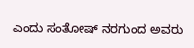ಎಂದು ಸಂತೋಷ್ ನರಗುಂದ ಅವರು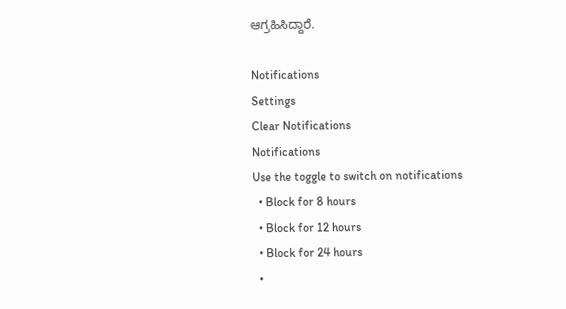ಆಗ್ರಹಿಸಿದ್ದಾರೆ.

Notifications
Settings
Clear Notifications
Notifications
Use the toggle to switch on notifications
  • Block for 8 hours
  • Block for 12 hours
  • Block for 24 hours
  •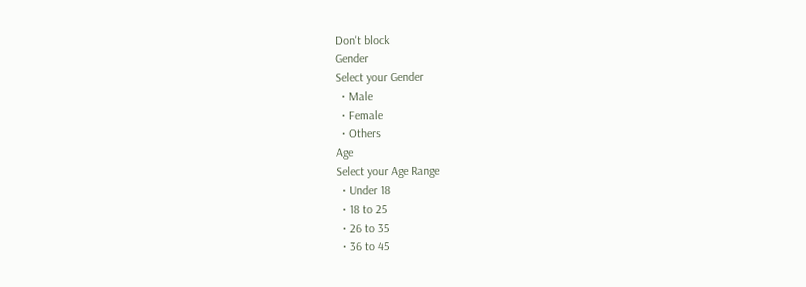Don't block
Gender
Select your Gender
  • Male
  • Female
  • Others
Age
Select your Age Range
  • Under 18
  • 18 to 25
  • 26 to 35
  • 36 to 45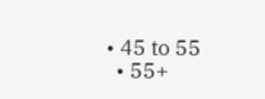• 45 to 55
  • 55+